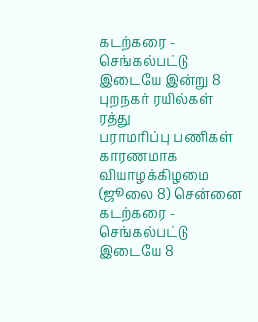கடற்கரை - செங்கல்பட்டு இடையே இன்று 8 புறநகர் ரயில்கள் ரத்து
பராமரிப்பு பணிகள் காரணமாக வியாழக்கிழமை (ஜூலை 8) சென்னை கடற்கரை - செங்கல்பட்டு இடையே 8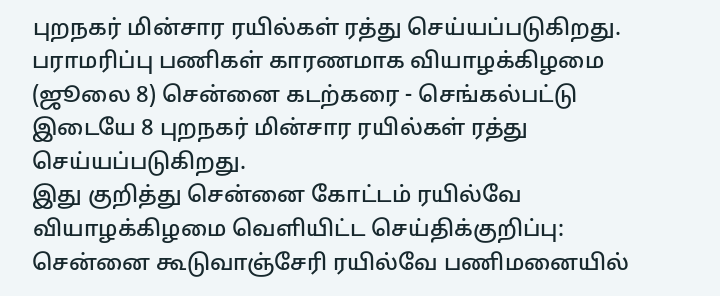புறநகர் மின்சார ரயில்கள் ரத்து செய்யப்படுகிறது.
பராமரிப்பு பணிகள் காரணமாக வியாழக்கிழமை (ஜூலை 8) சென்னை கடற்கரை - செங்கல்பட்டு இடையே 8 புறநகர் மின்சார ரயில்கள் ரத்து செய்யப்படுகிறது.
இது குறித்து சென்னை கோட்டம் ரயில்வே வியாழக்கிழமை வெளியிட்ட செய்திக்குறிப்பு: சென்னை கூடுவாஞ்சேரி ரயில்வே பணிமனையில்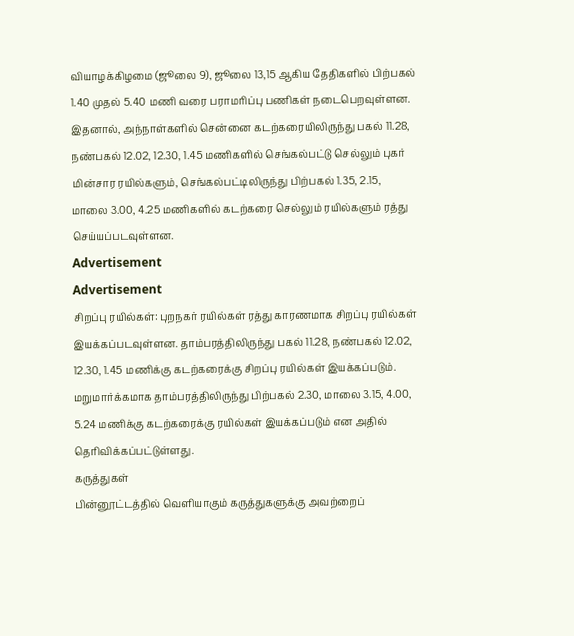வியாழக்கிழமை (ஜூலை 9), ஜூலை 13,15 ஆகிய தேதிகளில் பிற்பகல் 1.40 முதல் 5.40 மணி வரை பராமரிப்பு பணிகள் நடைபெறவுள்ளன.
இதனால், அந்நாள்களில் சென்னை கடற்கரையிலிருந்து பகல் 11.28, நண்பகல் 12.02, 12.30, 1.45 மணிகளில் செங்கல்பட்டு செல்லும் புகர் மின்சார ரயில்களும், செங்கல்பட்டிலிருந்து பிற்பகல் 1.35, 2.15, மாலை 3.00, 4.25 மணிகளில் கடற்கரை செல்லும் ரயில்களும் ரத்து செய்யப்படவுள்ளன.
Advertisement
Advertisement
சிறப்பு ரயில்கள்: புறநகர் ரயில்கள் ரத்து காரணமாக சிறப்பு ரயில்கள் இயக்கப்படவுள்ளன. தாம்பரத்திலிருந்து பகல் 11.28, நண்பகல் 12.02, 12.30, 1.45 மணிக்கு கடற்கரைக்கு சிறப்பு ரயில்கள் இயக்கப்படும். மறுமார்க்கமாக தாம்பரத்திலிருந்து பிற்பகல் 2.30, மாலை 3.15, 4.00, 5.24 மணிக்கு கடற்கரைக்கு ரயில்கள் இயக்கப்படும் என அதில் தெரிவிக்கப்பட்டுள்ளது.
கருத்துகள்
பின்னூட்டத்தில் வெளியாகும் கருத்துகளுக்கு அவற்றைப்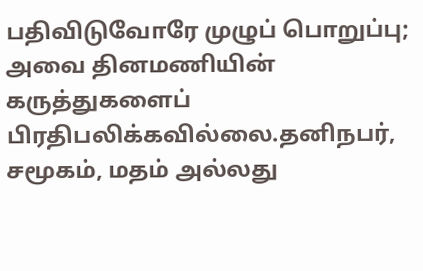பதிவிடுவோரே முழுப் பொறுப்பு; அவை தினமணியின் கருத்துகளைப் பிரதிபலிக்கவில்லை.தனிநபர், சமூகம், மதம் அல்லது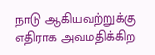நாடு ஆகியவற்றுக்கு எதிராக அவமதிக்கிற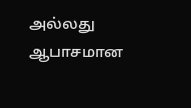அல்லது ஆபாசமான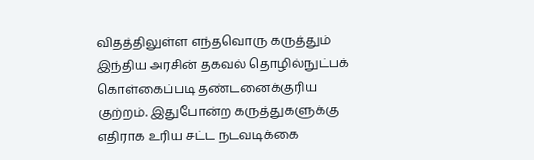விதத்திலுள்ள எந்தவொரு கருத்தும் இந்திய அரசின் தகவல் தொழில்நுட்பக் கொள்கைப்படி தண்டனைக்குரிய குற்றம். இதுபோன்ற கருத்துகளுக்கு எதிராக உரிய சட்ட நடவடிக்கை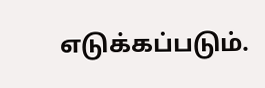எடுக்கப்படும்.